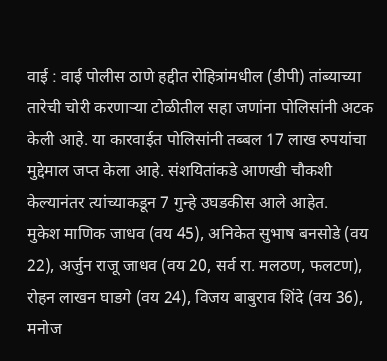वाई : वाई पोलीस ठाणे हद्दीत रोहित्रांमधील (डीपी) तांब्याच्या तारेची चोरी करणाऱ्या टोळीतील सहा जणांना पोलिसांनी अटक केली आहे. या कारवाईत पोलिसांनी तब्बल 17 लाख रुपयांचा मुद्देमाल जप्त केला आहे. संशयितांकडे आणखी चौकशी केल्यानंतर त्यांच्याकडून 7 गुन्हे उघडकीस आले आहेत.
मुकेश माणिक जाधव (वय 45), अनिकेत सुभाष बनसोडे (वय 22), अर्जुन राजू जाधव (वय 20, सर्व रा. मलठण, फलटण), रोहन लाखन घाडगे (वय 24), विजय बाबुराव शिंदे (वय 36), मनोज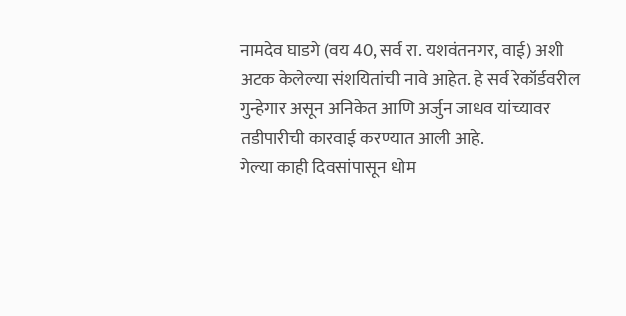नामदेव घाडगे (वय 40, सर्व रा. यशवंतनगर, वाई) अशी अटक केलेल्या संशयितांची नावे आहेत. हे सर्व रेकॉर्डवरील गुन्हेगार असून अनिकेत आणि अर्जुन जाधव यांच्यावर तडीपारीची कारवाई करण्यात आली आहे.
गेल्या काही दिवसांपासून धोम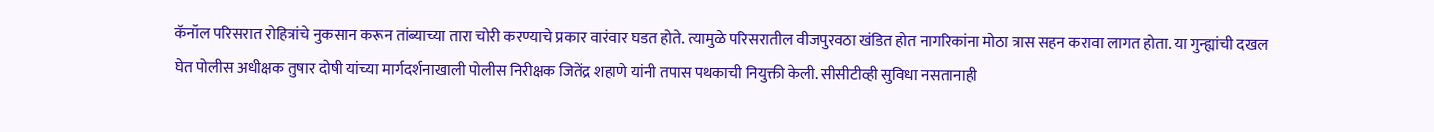कॅनॉल परिसरात रोहित्रांचे नुकसान करून तांब्याच्या तारा चोरी करण्याचे प्रकार वारंवार घडत होते. त्यामुळे परिसरातील वीजपुरवठा खंडित होत नागरिकांना मोठा त्रास सहन करावा लागत होता. या गुन्ह्यांची दखल घेत पोलीस अधीक्षक तुषार दोषी यांच्या मार्गदर्शनाखाली पोलीस निरीक्षक जितेंद्र शहाणे यांनी तपास पथकाची नियुक्ती केली. सीसीटीव्ही सुविधा नसतानाही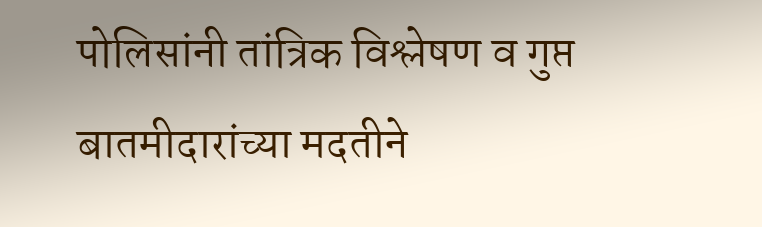पोलिसांनी तांत्रिक विश्लेषण व गुप्त बातमीदारांच्या मदतीने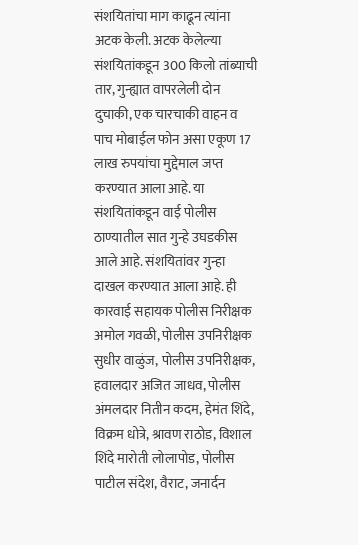संशयितांचा माग काढून त्यांना अटक केली. अटक केलेल्या संशयितांकडून 300 किलो तांब्याची तार, गुन्ह्यात वापरलेली दोन दुचाकी, एक चारचाकी वाहन व पाच मोबाईल फोन असा एकूण 17 लाख रुपयांचा मुद्देमाल जप्त करण्यात आला आहे. या संशयितांकडून वाई पोलीस ठाण्यातील सात गुन्हे उघडकीस आले आहे. संशयितांवर गुन्हा दाखल करण्यात आला आहे. ही कारवाई सहायक पोलीस निरीक्षक अमोल गवळी, पोलीस उपनिरीक्षक सुधीर वाळुंज, पोलीस उपनिरीक्षक, हवालदार अजित जाधव, पोलीस अंमलदार नितीन कदम, हेमंत शिंदे, विक्रम धोत्रे, श्रावण राठोड, विशाल शिंदे मारोती लोलापोड, पोलीस पाटील संदेश, वैराट, जनार्दन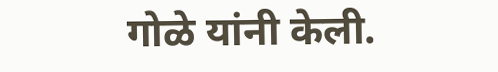गोळे यांनी केली.